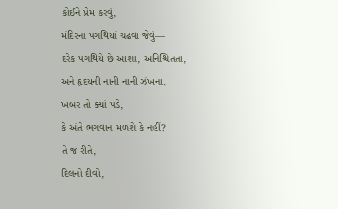કોઈને પ્રેમ કરવું,
મંદિરના પગથિયાં ચઢવા જેવું—
દરેક પગથિયે છે આશા, અનિશ્ચિતતા,
અને હૃદયની નાની નાની ઝંખના.
ખબર તો ક્યાં પડે,
કે અંતે ભગવાન મળશે કે નહીં?
તે જ રીતે,
દિલનો દીવો,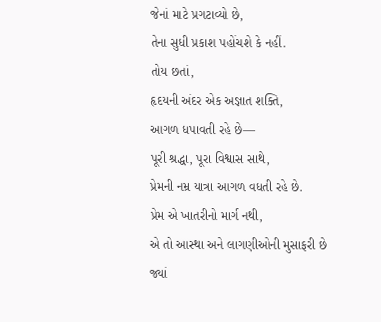જેનાં માટે પ્રગટાવ્યો છે,
તેના સુધી પ્રકાશ પહોંચશે કે નહીં.
તોય છતાં,
હૃદયની અંદર એક અજ્ઞાત શક્તિ,
આગળ ધપાવતી રહે છે—
પૂરી શ્રદ્ધા, પૂરા વિશ્વાસ સાથે,
પ્રેમની નમ્ર યાત્રા આગળ વધતી રહે છે.
પ્રેમ એ ખાતરીનો માર્ગ નથી,
એ તો આસ્થા અને લાગણીઓની મુસાફરી છે
જ્યાં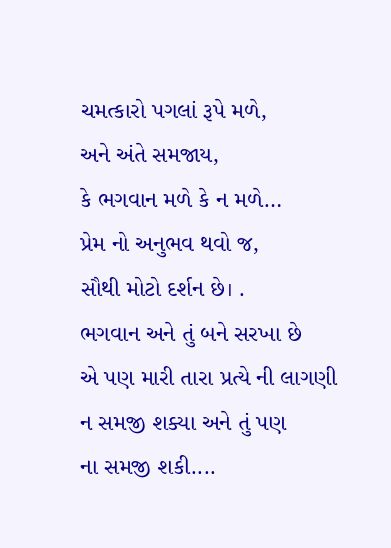ચમત્કારો પગલાં રૂપે મળે,
અને અંતે સમજાય,
કે ભગવાન મળે કે ન મળે…
પ્રેમ નો અનુભવ થવો જ,
સૌથી મોટો દર્શન છે। .
ભગવાન અને તું બને સરખા છે
એ પણ મારી તારા પ્રત્યે ની લાગણી
ન સમજી શક્યા અને તું પણ
ના સમજી શકી....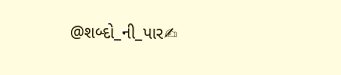@શબ્દો_ની_પાર✍